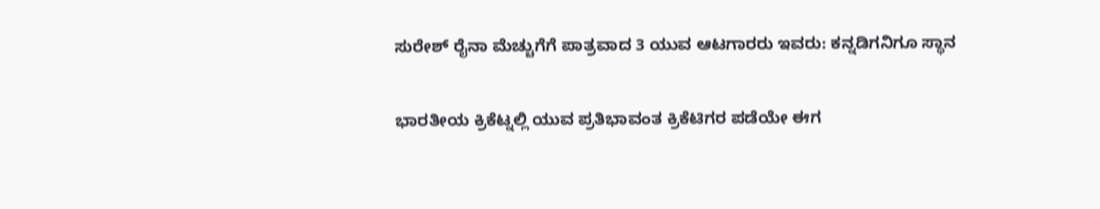ಸುರೇಶ್ ರೈನಾ ಮೆಚ್ಚುಗೆಗೆ ಪಾತ್ರವಾದ 3 ಯುವ ಆಟಗಾರರು ಇವರು: ಕನ್ನಡಿಗನಿಗೂ ಸ್ಥಾನ

ಭಾರತೀಯ ಕ್ರಿಕೆಟ್ನಲ್ಲಿ ಯುವ ಪ್ರತಿಭಾವಂತ ಕ್ರಿಕೆಟಿಗರ ಪಡೆಯೇ ಈಗ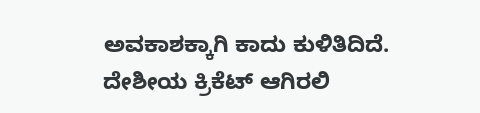ಅವಕಾಶಕ್ಕಾಗಿ ಕಾದು ಕುಳಿತಿದಿದೆ. ದೇಶೀಯ ಕ್ರಿಕೆಟ್ ಆಗಿರಲಿ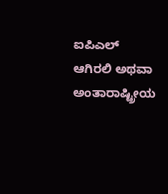ಐಪಿಎಲ್ ಆಗಿರಲಿ ಅಥವಾ ಅಂತಾರಾಷ್ಟ್ರೀಯ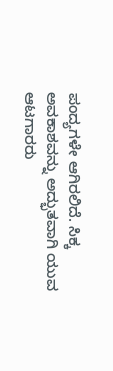ಪಂದ್ಯಗಳೇ ಆಗಿರಲಿದೆ. ಸಿಕ್ಕ ಅವಕಾಶವನ್ನು ಅದ್ಭುತವಾಗಿ ಯುವ ಆಟಗಾರರು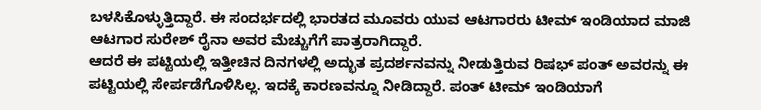ಬಳಸಿಕೊಳ್ಳುತ್ತಿದ್ದಾರೆ. ಈ ಸಂದರ್ಭದಲ್ಲಿ ಭಾರತದ ಮೂವರು ಯುವ ಆಟಗಾರರು ಟೀಮ್ ಇಂಡಿಯಾದ ಮಾಜಿ ಆಟಗಾರ ಸುರೇಶ್ ರೈನಾ ಅವರ ಮೆಚ್ಚುಗೆಗೆ ಪಾತ್ರರಾಗಿದ್ದಾರೆ.
ಆದರೆ ಈ ಪಟ್ಟಿಯಲ್ಲಿ ಇತ್ತೀಚಿನ ದಿನಗಳಲ್ಲಿ ಅದ್ಭುತ ಪ್ರದರ್ಶನವನ್ನು ನೀಡುತ್ತಿರುವ ರಿಷಭ್ ಪಂತ್ ಅವರನ್ನು ಈ ಪಟ್ಟಿಯಲ್ಲಿ ಸೇರ್ಪಡೆಗೊಳಿಸಿಲ್ಲ. ಇದಕ್ಕೆ ಕಾರಣವನ್ನೂ ನೀಡಿದ್ದಾರೆ. ಪಂತ್ ಟೀಮ್ ಇಂಡಿಯಾಗೆ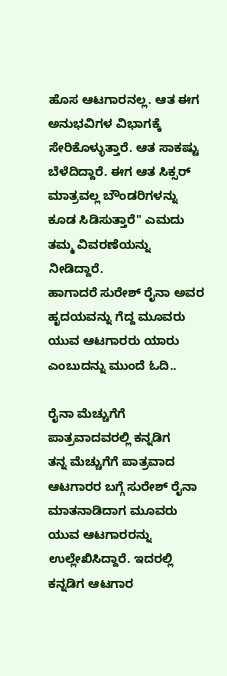ಹೊಸ ಆಟಗಾರನಲ್ಲ. ಆತ ಈಗ ಅನುಭವಿಗಳ ವಿಭಾಗಕ್ಕೆ ಸೇರಿಕೊಳ್ಳುತ್ತಾರೆ. ಆತ ಸಾಕಷ್ಟು ಬೆಳೆದಿದ್ದಾರೆ. ಈಗ ಆತ ಸಿಕ್ಸರ್ ಮಾತ್ರವಲ್ಲ ಬೌಂಡರಿಗಳನ್ನು ಕೂಡ ಸಿಡಿಸುತ್ತಾರೆ" ಎಮದು ತಮ್ಮ ವಿವರಣೆಯನ್ನು ನೀಡಿದ್ದಾರೆ.
ಹಾಗಾದರೆ ಸುರೇಶ್ ರೈನಾ ಅವರ ಹೃದಯವನ್ನು ಗೆದ್ದ ಮೂವರು ಯುವ ಆಟಗಾರರು ಯಾರು ಎಂಬುದನ್ನು ಮುಂದೆ ಓದಿ..

ರೈನಾ ಮೆಚ್ಚುಗೆಗೆ ಪಾತ್ರವಾದವರಲ್ಲಿ ಕನ್ನಡಿಗ
ತನ್ನ ಮೆಚ್ಚುಗೆಗೆ ಪಾತ್ರವಾದ ಆಟಗಾರರ ಬಗ್ಗೆ ಸುರೇಶ್ ರೈನಾ ಮಾತನಾಡಿದಾಗ ಮೂವರು ಯುವ ಆಟಗಾರರನ್ನು ಉಲ್ಲೇಖಿಸಿದ್ದಾರೆ. ಇದರಲ್ಲಿ ಕನ್ನಡಿಗ ಆಟಗಾರ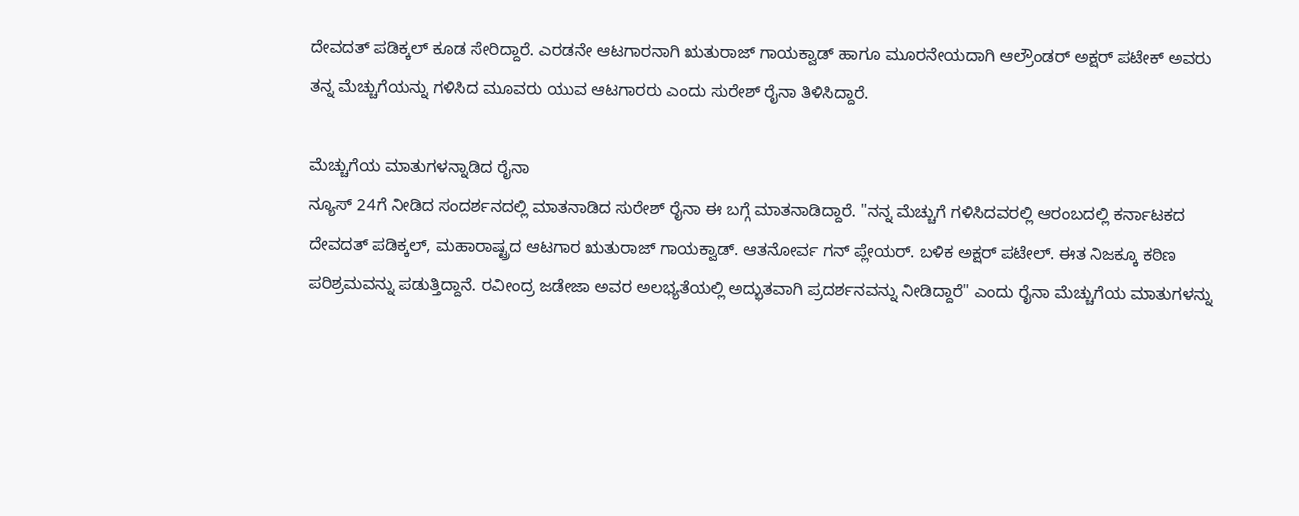ದೇವದತ್ ಪಡಿಕ್ಕಲ್ ಕೂಡ ಸೇರಿದ್ದಾರೆ. ಎರಡನೇ ಆಟಗಾರನಾಗಿ ಋತುರಾಜ್ ಗಾಯಕ್ವಾಡ್ ಹಾಗೂ ಮೂರನೇಯದಾಗಿ ಆಲ್ರೌಂಡರ್ ಅಕ್ಷರ್ ಪಟೇಕ್ ಅವರು ತನ್ನ ಮೆಚ್ಚುಗೆಯನ್ನು ಗಳಿಸಿದ ಮೂವರು ಯುವ ಆಟಗಾರರು ಎಂದು ಸುರೇಶ್ ರೈನಾ ತಿಳಿಸಿದ್ದಾರೆ.

ಮೆಚ್ಚುಗೆಯ ಮಾತುಗಳನ್ನಾಡಿದ ರೈನಾ
ನ್ಯೂಸ್ 24ಗೆ ನೀಡಿದ ಸಂದರ್ಶನದಲ್ಲಿ ಮಾತನಾಡಿದ ಸುರೇಶ್ ರೈನಾ ಈ ಬಗ್ಗೆ ಮಾತನಾಡಿದ್ದಾರೆ. "ನನ್ನ ಮೆಚ್ಚುಗೆ ಗಳಿಸಿದವರಲ್ಲಿ ಆರಂಬದಲ್ಲಿ ಕರ್ನಾಟಕದ ದೇವದತ್ ಪಡಿಕ್ಕಲ್, ಮಹಾರಾಷ್ಟ್ರದ ಆಟಗಾರ ಋತುರಾಜ್ ಗಾಯಕ್ವಾಡ್. ಆತನೋರ್ವ ಗನ್ ಪ್ಲೇಯರ್. ಬಳಿಕ ಅಕ್ಷರ್ ಪಟೇಲ್. ಈತ ನಿಜಕ್ಕೂ ಕಠಿಣ ಪರಿಶ್ರಮವನ್ನು ಪಡುತ್ತಿದ್ದಾನೆ. ರವೀಂದ್ರ ಜಡೇಜಾ ಅವರ ಅಲಭ್ಯತೆಯಲ್ಲಿ ಅದ್ಭುತವಾಗಿ ಪ್ರದರ್ಶನವನ್ನು ನೀಡಿದ್ದಾರೆ" ಎಂದು ರೈನಾ ಮೆಚ್ಚುಗೆಯ ಮಾತುಗಳನ್ನು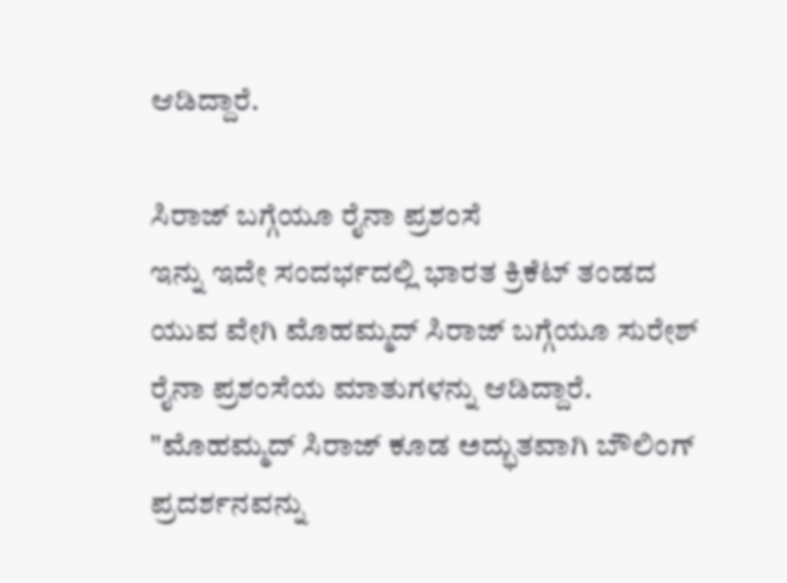ಆಡಿದ್ದಾರೆ.

ಸಿರಾಜ್ ಬಗ್ಗೆಯೂ ರೈನಾ ಪ್ರಶಂಸೆ
ಇನ್ನು ಇದೇ ಸಂದರ್ಭದಲ್ಲಿ ಭಾರತ ಕ್ರಿಕೆಟ್ ತಂಡದ ಯುವ ವೇಗಿ ಮೊಹಮ್ಮದ್ ಸಿರಾಜ್ ಬಗ್ಗೆಯೂ ಸುರೇಶ್ ರೈನಾ ಪ್ರಶಂಸೆಯ ಮಾತುಗಳನ್ನು ಆಡಿದ್ದಾರೆ. "ಮೊಹಮ್ಮದ್ ಸಿರಾಜ್ ಕೂಡ ಅದ್ಭುತವಾಗಿ ಬೌಲಿಂಗ್ ಪ್ರದರ್ಶನವನ್ನು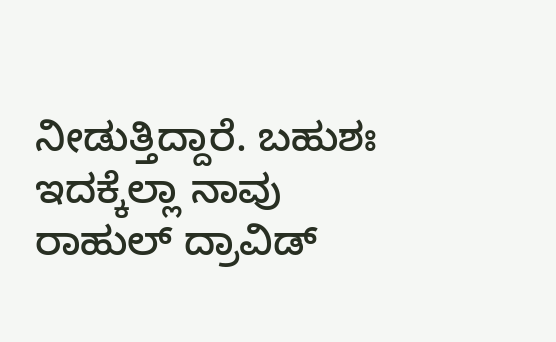ನೀಡುತ್ತಿದ್ದಾರೆ. ಬಹುಶಃ ಇದಕ್ಕೆಲ್ಲಾ ನಾವು ರಾಹುಲ್ ದ್ರಾವಿಡ್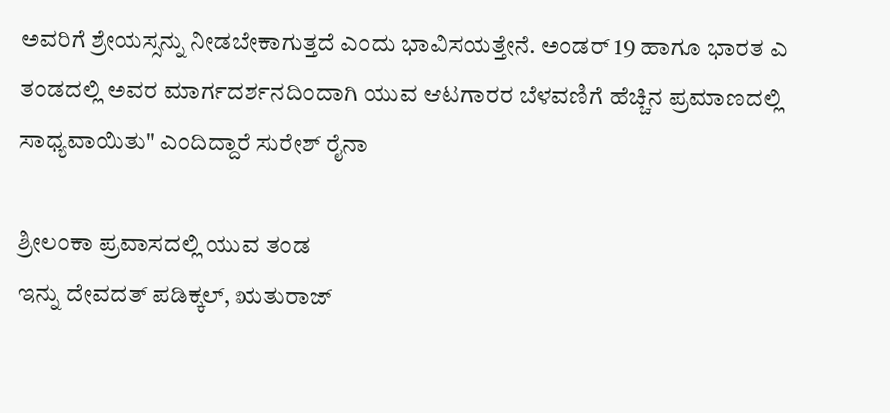ಅವರಿಗೆ ಶ್ರೇಯಸ್ಸನ್ನು ನೀಡಬೇಕಾಗುತ್ತದೆ ಎಂದು ಭಾವಿಸಯತ್ತೇನೆ. ಅಂಡರ್ 19 ಹಾಗೂ ಭಾರತ ಎ ತಂಡದಲ್ಲಿ ಅವರ ಮಾರ್ಗದರ್ಶನದಿಂದಾಗಿ ಯುವ ಆಟಗಾರರ ಬೆಳವಣಿಗೆ ಹೆಚ್ಚಿನ ಪ್ರಮಾಣದಲ್ಲಿ ಸಾಧ್ಯವಾಯಿತು" ಎಂದಿದ್ದಾರೆ ಸುರೇಶ್ ರೈನಾ

ಶ್ರೀಲಂಕಾ ಪ್ರವಾಸದಲ್ಲಿ ಯುವ ತಂಡ
ಇನ್ನು ದೇವದತ್ ಪಡಿಕ್ಕಲ್, ಋತುರಾಜ್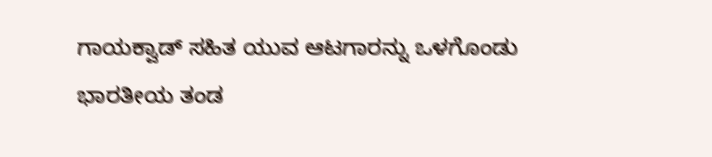ಗಾಯಕ್ವಾಡ್ ಸಹಿತ ಯುವ ಆಟಗಾರನ್ನು ಒಳಗೊಂಡು ಭಾರತೀಯ ತಂಡ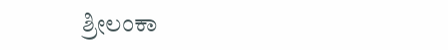ಶ್ರೀಲಂಕಾ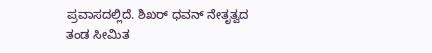ಪ್ರವಾಸದಲ್ಲಿದೆ. ಶಿಖರ್ ಧವನ್ ನೇತೃತ್ವದ ತಂಡ ಸೀಮಿತ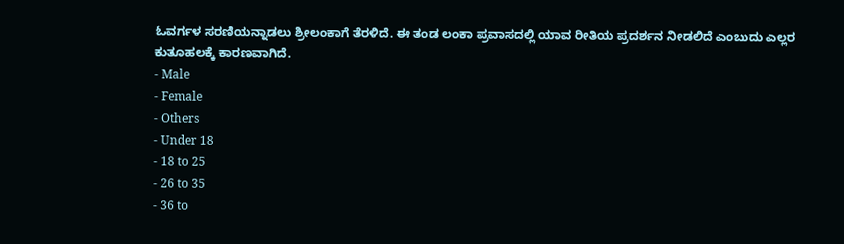ಓವರ್ಗಳ ಸರಣಿಯನ್ನಾಡಲು ಶ್ರೀಲಂಕಾಗೆ ತೆರಳಿದೆ. ಈ ತಂಡ ಲಂಕಾ ಪ್ರವಾಸದಲ್ಲಿ ಯಾವ ರೀತಿಯ ಪ್ರದರ್ಶನ ನೀಡಲಿದೆ ಎಂಬುದು ಎಲ್ಲರ ಕುತೂಹಲಕ್ಕೆ ಕಾರಣವಾಗಿದೆ.
- Male
- Female
- Others
- Under 18
- 18 to 25
- 26 to 35
- 36 to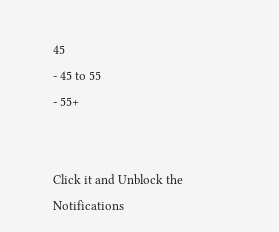45
- 45 to 55
- 55+


Click it and Unblock the Notifications